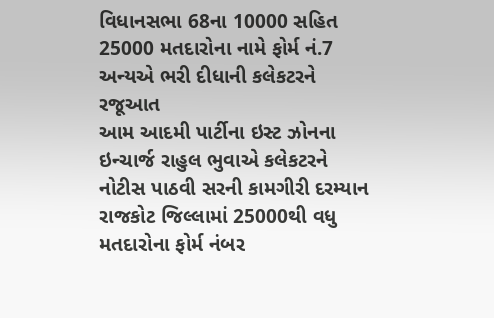વિધાનસભા 68ના 10000 સહિત 25000 મતદારોના નામે ફોર્મ નં.7 અન્યએ ભરી દીધાની કલેકટરને રજૂઆત
આમ આદમી પાર્ટીના ઇસ્ટ ઝોનના ઇન્ચાર્જ રાહુલ ભુવાએ કલેકટરને નોટીસ પાઠવી સરની કામગીરી દરમ્યાન રાજકોટ જિલ્લામાં 25000થી વધુ મતદારોના ફોર્મ નંબર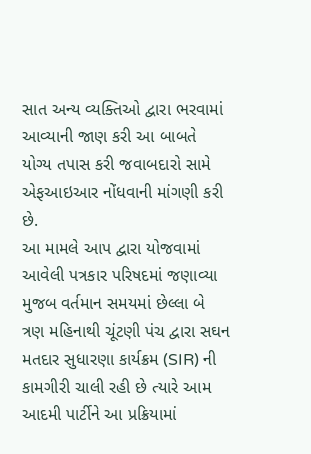સાત અન્ય વ્યક્તિઓ દ્વારા ભરવામાં આવ્યાની જાણ કરી આ બાબતે યોગ્ય તપાસ કરી જવાબદારો સામે એફઆઇઆર નોંધવાની માંગણી કરી છે.
આ મામલે આપ દ્વારા યોજવામાં આવેલી પત્રકાર પરિષદમાં જણાવ્યા મુજબ વર્તમાન સમયમાં છેલ્લા બે ત્રણ મહિનાથી ચૂંટણી પંચ દ્વારા સઘન મતદાર સુધારણા કાર્યક્રમ (SIR) ની કામગીરી ચાલી રહી છે ત્યારે આમ આદમી પાર્ટીને આ પ્રક્રિયામાં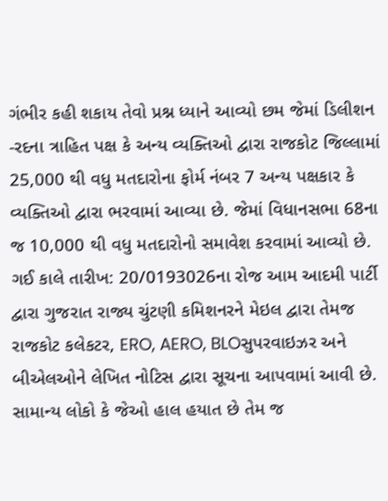ગંભીર કહી શકાય તેવો પ્રશ્ન ધ્યાને આવ્યો છમ જેમાં ડિલીશન -રદના ત્રાહિત પક્ષ કે અન્ય વ્યક્તિઓ દ્વારા રાજકોટ જિલ્લામાં 25,000 થી વધુ મતદારોના ફોર્મ નંબર 7 અન્ય પક્ષકાર કે વ્યક્તિઓ દ્વારા ભરવામાં આવ્યા છે. જેમાં વિધાનસભા 68ના જ 10,000 થી વધુ મતદારોનો સમાવેશ કરવામાં આવ્યો છે.
ગઈ કાલે તારીખ: 20/0193026ના રોજ આમ આદમી પાર્ટી દ્વારા ગુજરાત રાજ્ય ચુંટણી કમિશનરને મેઇલ દ્વારા તેમજ રાજકોટ કલેકટર, ERO, AERO, BLOસુપરવાઇઝર અને બીએલઓને લેખિત નોટિસ દ્વારા સૂચના આપવામાં આવી છે. સામાન્ય લોકો કે જેઓ હાલ હયાત છે તેમ જ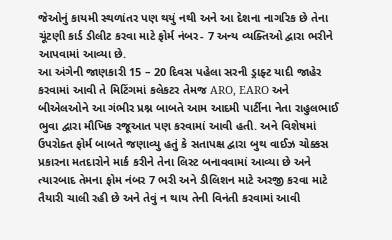જેઓનું કાયમી સ્થળાંતર પણ થયું નથી અને આ દેશના નાગરિક છે તેના ચૂંટણી કાર્ડ ડીલીટ કરવા માટે ફોર્મ નંબર- 7 અન્ય વ્યક્તિઓ દ્વારા ભરીને આપવામાં આવ્યા છે.
આ અંગેની જાણકારી 15 – 20 દિવસ પહેલા સરની ડ્રાફ્ટ યાદી જાહેર કરવામાં આવી તે મિટિંગમાં કલેકટર તેમજ ARO, EARO અને બીએલઓને આ ગંભીર પ્રશ્ન બાબતે આમ આદમી પાર્ટીના નેતા રાહુલભાઈ ભુવા દ્વારા મૌખિક રજૂઆત પણ કરવામાં આવી હતી. અને વિશેષમાં ઉપરોક્ત ફોર્મ બાબતે જણાવ્યુ હતું કે સતાપક્ષ દ્વારા બુથ વાઈઝ ચોક્કસ પ્રકારના મતદારોને માર્ક કરીને તેના લિસ્ટ બનાવવામાં આવ્યા છે અને ત્યારબાદ તેમના ફોમ નંબર 7 ભરી અને ડીલિશન માટે અરજી કરવા માટે તૈયારી ચાલી રહી છે અને તેવું ન થાય તેની વિનંતી કરવામાં આવી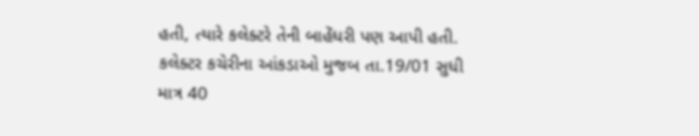હતી, ત્યારે કલેક્ટરે તેની બાહેંધરી પણ આપી હતી.
કલેક્ટર કચેરીના આંકડાઓ મુજબ તા.19/01 સુધી માત્ર 40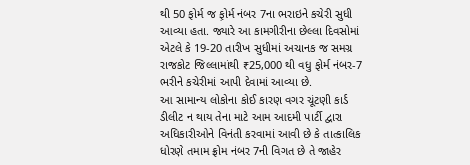થી 50 ફોર્મ જ ફ઼ોર્મ નંબર 7ના ભરાઇને કચેરી સુધી આવ્યા હતા. જ્યારે આ કામગીરીના છેલ્લા દિવસોમાં એટલે કે 19-20 તારીખ સુધીમાં અચાનક જ સમગ્ર રાજકોટ જિલ્લામાંથી ₹25,000 થી વધુ ફોર્મ નંબર-7 ભરીને કચેરીમાં આપી દેવામાં આવ્યા છે.
આ સામાન્ય લોકોના કોઈ કારણ વગર ચૂંટણી કાર્ડ ડીલીટ ન થાય તેના માટે આમ આદમી પાર્ટી દ્વારા અધિકારીઓને વિનંતી કરવામાં આવી છે કે તાત્કાલિક ધોરણે તમામ ફ્રોમ નંબર 7ની વિગત છે તે જાહેર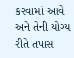કરવામાં આવે અને તેની યોગ્ય રીતે તપાસ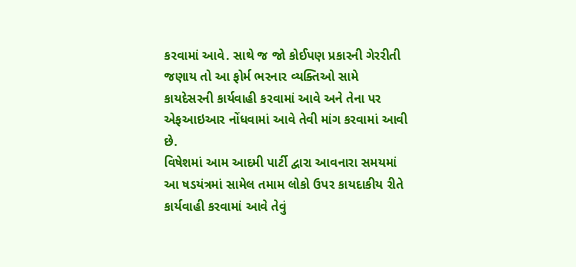કરવામાં આવે. સાથે જ જો કોઈપણ પ્રકારની ગેરરીતી જણાય તો આ ફોર્મ ભરનાર વ્યક્તિઓ સામે કાયદેસરની કાર્યવાહી કરવામાં આવે અને તેના પર એફઆઇઆર નોંધવામાં આવે તેવી માંગ કરવામાં આવી છે.
વિષેશમાં આમ આદમી પાર્ટી દ્વારા આવનારા સમયમાં આ ષડયંત્રમાં સામેલ તમામ લોકો ઉપર કાયદાકીય રીતે કાર્યવાહી કરવામાં આવે તેવું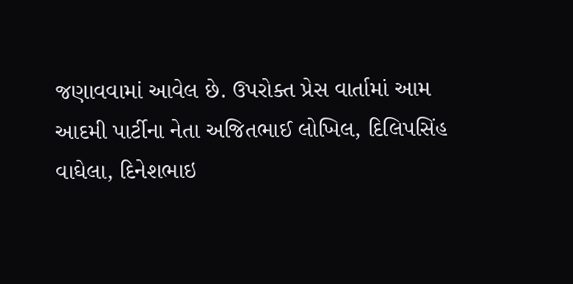જણાવવામાં આવેલ છે. ઉપરોક્ત પ્રેસ વાર્તામાં આમ આદમી પાર્ટીના નેતા અજિતભાઈ લોખિલ, દિલિપસિંહ વાઘેલા, દિનેશભાઇ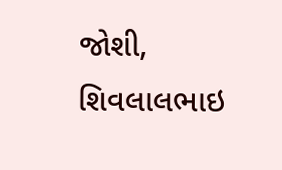જોશી, શિવલાલભાઇ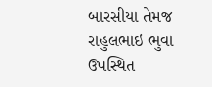બારસીયા તેમજ રાહુલભાઇ ભુવા ઉપસ્થિત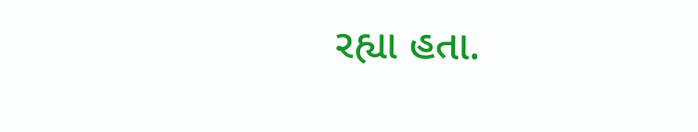રહ્યા હતા.